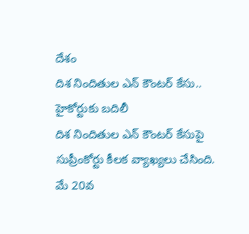దేశం
దిశ నిందితుల ఎన్ కౌంటర్ కేసు.. హైకోర్టుకు బదిలీ
దిశ నిందితుల ఎన్ కౌంటర్ కేసుపై సుప్రీంకోర్టు కీలక వ్యాఖ్యలు చేసింది. మే 20వ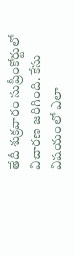తేదీ శుక్రవారం సుప్రీంకోర్టులో విచారణ జరిగింది. కేసు విషయంలో ఎలా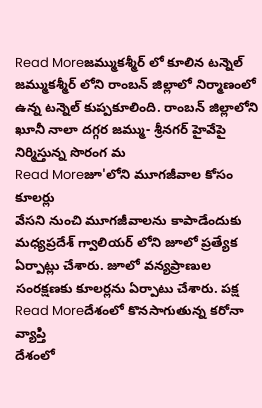Read Moreజమ్ముకశ్మీర్ లో కూలిన టన్నెల్
జమ్ముకశ్మీర్ లోని రాంబన్ జిల్లాలో నిర్మాణంలో ఉన్న టన్నెల్ కుప్పకూలింది. రాంబన్ జిల్లాలోని ఖూనీ నాలా దగ్గర జమ్ము- శ్రీనగర్ హైవేపై నిర్మిస్తున్న సొరంగ మ
Read Moreజూ'లోని మూగజీవాల కోసం కూలర్లు
వేసని నుంచి మూగజీవాలను కాపాడేందుకు మధ్యప్రదేశ్ గ్వాలియర్ లోని జూలో ప్రత్యేక ఏర్పాట్లు చేశారు. జూలో వన్యప్రాణుల సంరక్షణకు కూలర్లను ఏర్పాటు చేశారు. పక్ష
Read Moreదేశంలో కొనసాగుతున్న కరోనా వ్యాప్తి
దేశంలో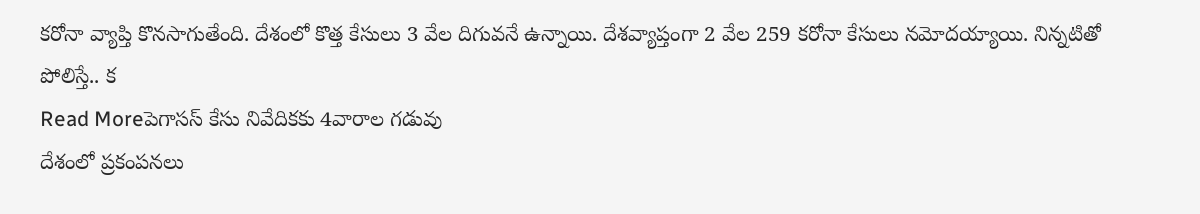కరోనా వ్యాప్తి కొనసాగుతేంది. దేశంలో కొత్త కేసులు 3 వేల దిగువనే ఉన్నాయి. దేశవ్యాప్తంగా 2 వేల 259 కరోనా కేసులు నమోదయ్యాయి. నిన్నటితో పోలిస్తే.. క
Read Moreపెగాసస్ కేసు నివేదికకు 4వారాల గడువు
దేశంలో ప్రకంపనలు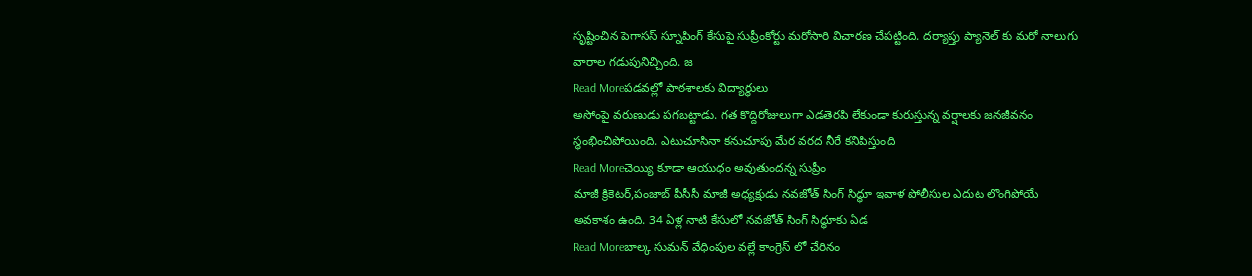సృష్టించిన పెగాసస్ స్నూపింగ్ కేసుపై సుప్రీంకోర్టు మరోసారి విచారణ చేపట్టింది. దర్యాప్తు ప్యానెల్ కు మరో నాలుగు వారాల గడుపునిచ్చింది. జ
Read Moreపడవల్లో పాఠశాలకు విద్యార్థులు
అసోంపై వరుణుడు పగబట్టాడు. గత కొద్దిరోజులుగా ఎడతెరపి లేకుండా కురుస్తున్న వర్షాలకు జనజీవనం స్థంభించిపోయింది. ఎటుచూసినా కనుచూపు మేర వరద నీరే కనిపిస్తుంది
Read Moreచెయ్యి కూడా ఆయుధం అవుతుందన్న సుప్రీం
మాజీ క్రికెటర్,పంజాబ్ పీసీసీ మాజీ అధ్యక్షుడు నవజోత్ సింగ్ సిద్ధూ ఇవాళ పోలీసుల ఎదుట లొంగిపోయే అవకాశం ఉంది. 34 ఏళ్ల నాటి కేసులో నవజోత్ సింగ్ సిద్ధూకు ఏడ
Read Moreబాల్క సుమన్ వేధింపుల వల్లే కాంగ్రెస్ లో చేరినం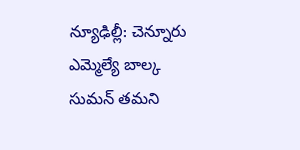న్యూఢిల్లీ: చెన్నూరు ఎమ్మెల్యే బాల్క సుమన్ తమని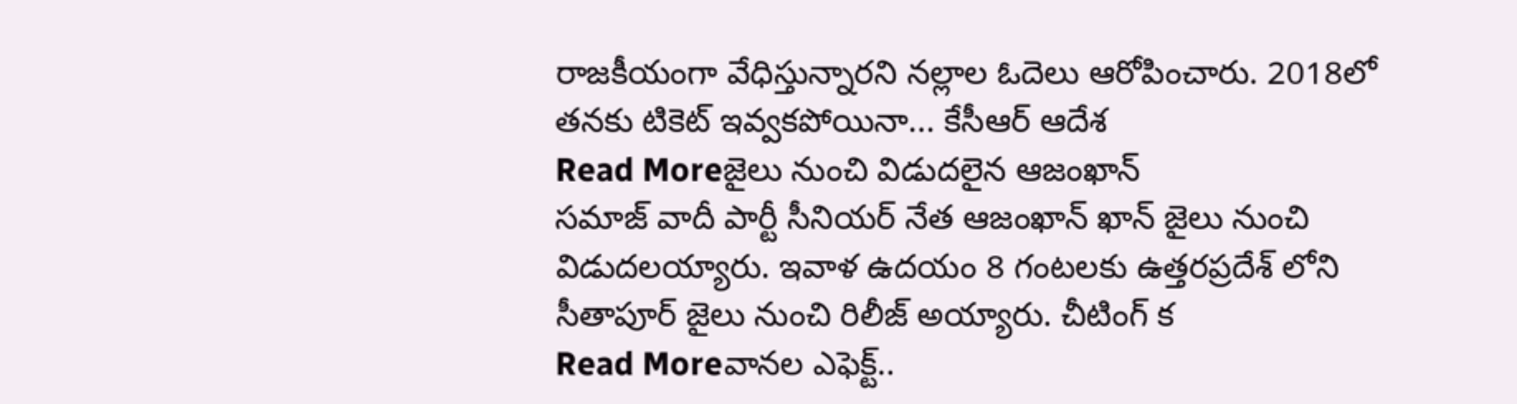రాజకీయంగా వేధిస్తున్నారని నల్లాల ఓదెలు ఆరోపించారు. 2018లో తనకు టికెట్ ఇవ్వకపోయినా... కేసీఆర్ ఆదేశ
Read Moreజైలు నుంచి విడుదలైన ఆజంఖాన్
సమాజ్ వాదీ పార్టీ సీనియర్ నేత ఆజంఖాన్ ఖాన్ జైలు నుంచి విడుదలయ్యారు. ఇవాళ ఉదయం 8 గంటలకు ఉత్తరప్రదేశ్ లోని సీతాపూర్ జైలు నుంచి రిలీజ్ అయ్యారు. చీటింగ్ క
Read Moreవానల ఎఫెక్ట్..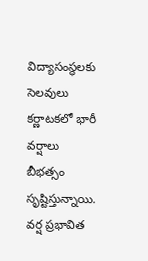విద్యాసంస్థలకు సెలవులు
కర్ణాటకలో భారీ వర్షాలు బీభత్సం సృష్టిస్తున్నాయి. వర్ష ప్రభావిత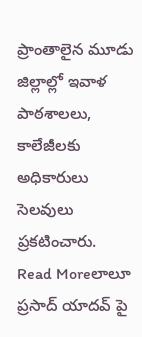ప్రాంతాలైన మూడు జిల్లాల్లో ఇవాళ పాఠశాలలు, కాలేజీలకు అధికారులు సెలవులు ప్రకటించారు.
Read Moreలాలూ ప్రసాద్ యాదవ్ పై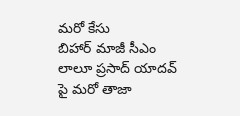మరో కేసు
బిహార్ మాజీ సీఎం లాలూ ప్రసాద్ యాదవ్ పై మరో తాజా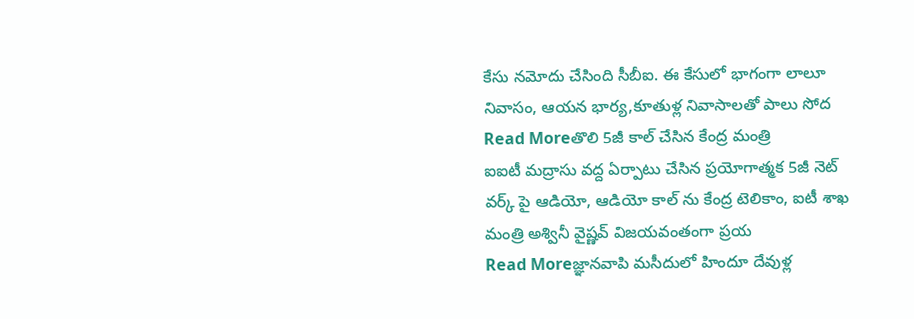కేసు నమోదు చేసింది సీబీఐ. ఈ కేసులో భాగంగా లాలూ నివాసం, ఆయన భార్య,కూతుళ్ల నివాసాలతో పాలు సోద
Read Moreతొలి 5జీ కాల్ చేసిన కేంద్ర మంత్రి
ఐఐటీ మద్రాసు వద్ద ఏర్పాటు చేసిన ప్రయోగాత్మక 5జీ నెట్ వర్క్ పై ఆడియో, ఆడియో కాల్ ను కేంద్ర టెలికాం, ఐటీ శాఖ మంత్రి అశ్వినీ వైష్ణవ్ విజయవంతంగా ప్రయ
Read Moreజ్ఞానవాపి మసీదులో హిందూ దేవుళ్ల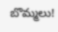బొమ్మలు!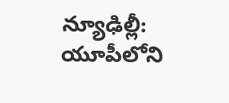న్యూఢిల్లీ: యూపీలోని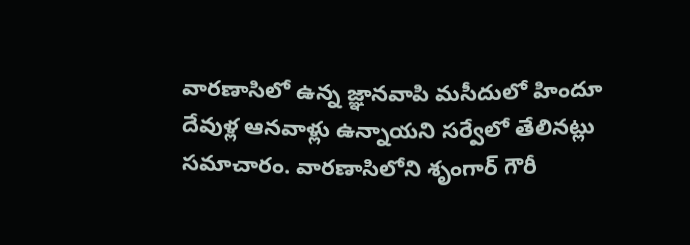వారణాసిలో ఉన్న జ్ఞానవాపి మసీదులో హిందూ దేవుళ్ల ఆనవాళ్లు ఉన్నాయని సర్వేలో తేలినట్లు సమాచారం. వారణాసిలోని శృంగార్ గౌరీ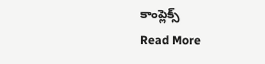కాంప్లెక్స్
Read More